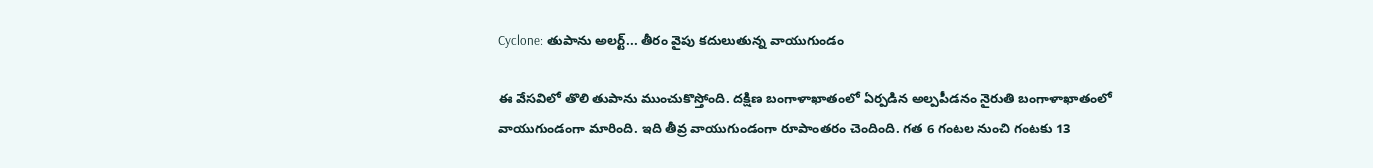Cyclone: తుపాను అలర్ట్... తీరం వైపు కదులుతున్న వాయుగుండం

ఈ వేసవిలో తొలి తుపాను ముంచుకొస్తోంది. దక్షిణ బంగాళాఖాతంలో ఏర్పడిన అల్పపీడనం నైరుతి బంగాళాఖాతంలో వాయుగుండంగా మారింది. ఇది తీవ్ర వాయుగుండంగా రూపాంతరం చెందింది. గత 6 గంటల నుంచి గంటకు 13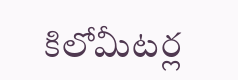కిలోమీటర్ల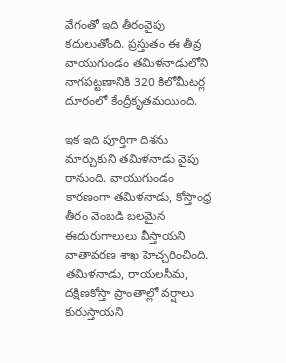వేగంతో ఇది తీరంవైపు కదులుతోంది. ప్రస్తుతం ఈ తీవ్ర వాయుగుండం తమిళనాడులోని నాగపట్టణానికి 320 కిలోమీటర్ల దూరంలో కేంద్రీకృతమయింది.

ఇక ఇది పూర్తిగా దిశను మార్చుకుని తమిళనాడు వైపు రానుంది. వాయుగుండం కారణంగా తమిళనాడు, కోస్తాంధ్ర తీరం వెంబడి బలమైన ఈదురుగాలులు వీస్తాయని వాతావరణ శాఖ హెచ్చరించింది. తమిళనాడు, రాయలసీమ, దక్షిణకోస్తా ప్రాంతాల్లో వర్షాలు కురుస్తాయని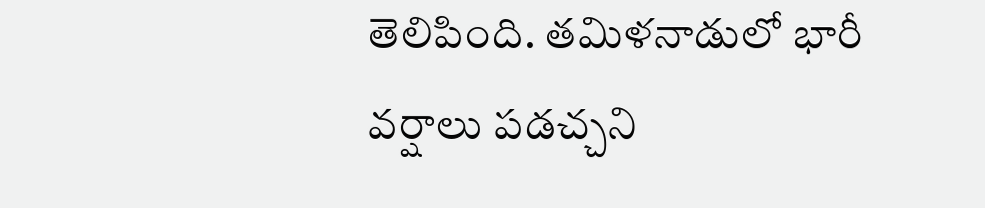తెలిపింది. తమిళనాడులో భారీ వర్షాలు పడచ్చని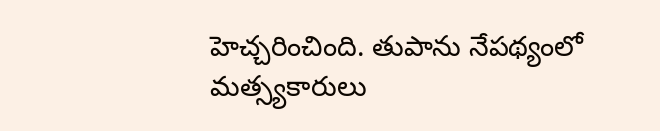హెచ్చరించింది. తుపాను నేపథ్యంలో మత్స్యకారులు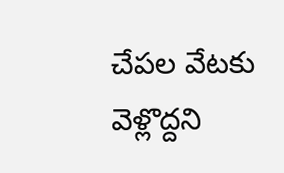చేపల వేటకు వెళ్లొద్దని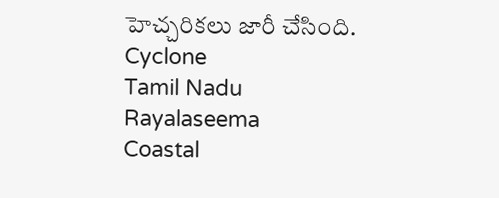హెచ్చరికలు జారీ చేసింది.
Cyclone
Tamil Nadu
Rayalaseema
Coastal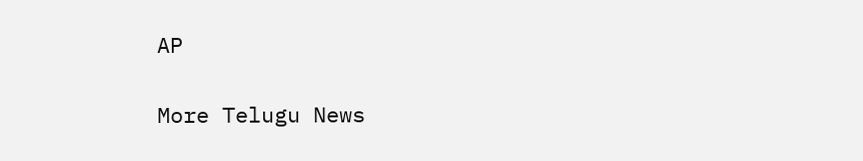AP

More Telugu News